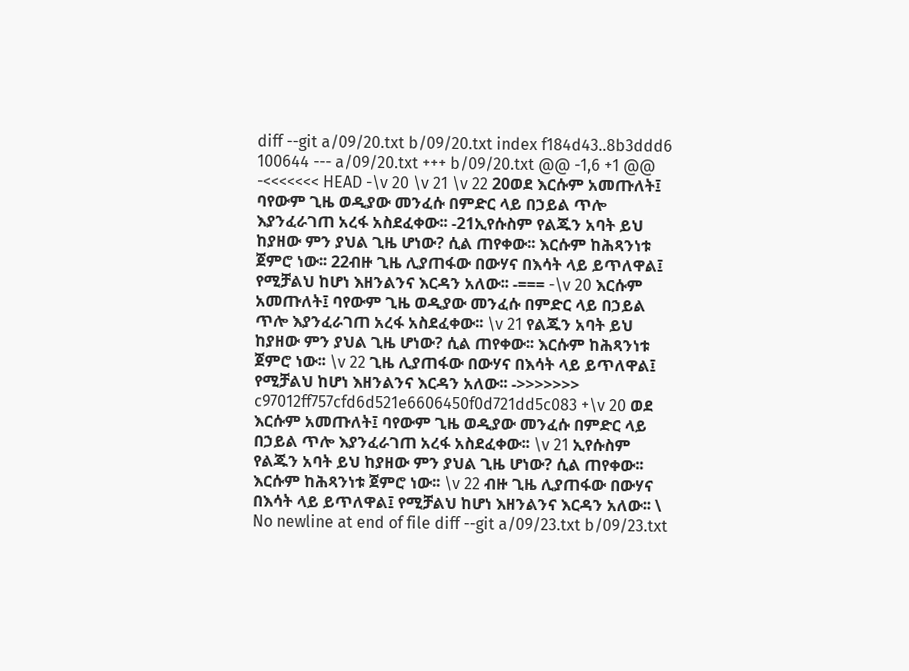diff --git a/09/20.txt b/09/20.txt index f184d43..8b3ddd6 100644 --- a/09/20.txt +++ b/09/20.txt @@ -1,6 +1 @@ -<<<<<<< HEAD -\v 20 \v 21 \v 22 20ወደ እርሱም አመጡለት፤ ባየውም ጊዜ ወዲያው መንፈሱ በምድር ላይ በኃይል ጥሎ እያንፈራገጠ አረፋ አስደፈቀው፡፡ -21ኢየሱስም የልጁን አባት ይህ ከያዘው ምን ያህል ጊዜ ሆነው? ሲል ጠየቀው፡፡ እርሱም ከሕጻንነቱ ጀምሮ ነው፡፡ 22ብዙ ጊዜ ሊያጠፋው በውሃና በእሳት ላይ ይጥለዋል፤ የሚቻልህ ከሆነ እዘንልንና እርዳን አለው፡፡ -=== -\v 20 እርሱም አመጡለት፤ ባየውም ጊዜ ወዲያው መንፈሱ በምድር ላይ በኃይል ጥሎ እያንፈራገጠ አረፋ አስደፈቀው፡፡ \v 21 የልጁን አባት ይህ ከያዘው ምን ያህል ጊዜ ሆነው? ሲል ጠየቀው፡፡ እርሱም ከሕጻንነቱ ጀምሮ ነው፡፡ \v 22 ጊዜ ሊያጠፋው በውሃና በእሳት ላይ ይጥለዋል፤ የሚቻልህ ከሆነ እዘንልንና እርዳን አለው፡፡ ->>>>>>> c97012ff757cfd6d521e6606450f0d721dd5c083 +\v 20 ወደ እርሱም አመጡለት፤ ባየውም ጊዜ ወዲያው መንፈሱ በምድር ላይ በኃይል ጥሎ እያንፈራገጠ አረፋ አስደፈቀው፡፡ \v 21 ኢየሱስም የልጁን አባት ይህ ከያዘው ምን ያህል ጊዜ ሆነው? ሲል ጠየቀው፡፡ እርሱም ከሕጻንነቱ ጀምሮ ነው፡፡ \v 22 ብዙ ጊዜ ሊያጠፋው በውሃና በእሳት ላይ ይጥለዋል፤ የሚቻልህ ከሆነ እዘንልንና እርዳን አለው፡፡ \ No newline at end of file diff --git a/09/23.txt b/09/23.txt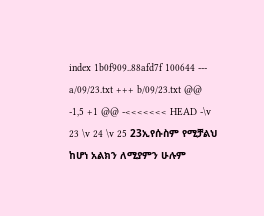index 1b0f909..88afd7f 100644 --- a/09/23.txt +++ b/09/23.txt @@ -1,5 +1 @@ -<<<<<<< HEAD -\v 23 \v 24 \v 25 23ኢየሱስም የሚቻልህ ከሆነ አልክን ለሚያምን ሁሉም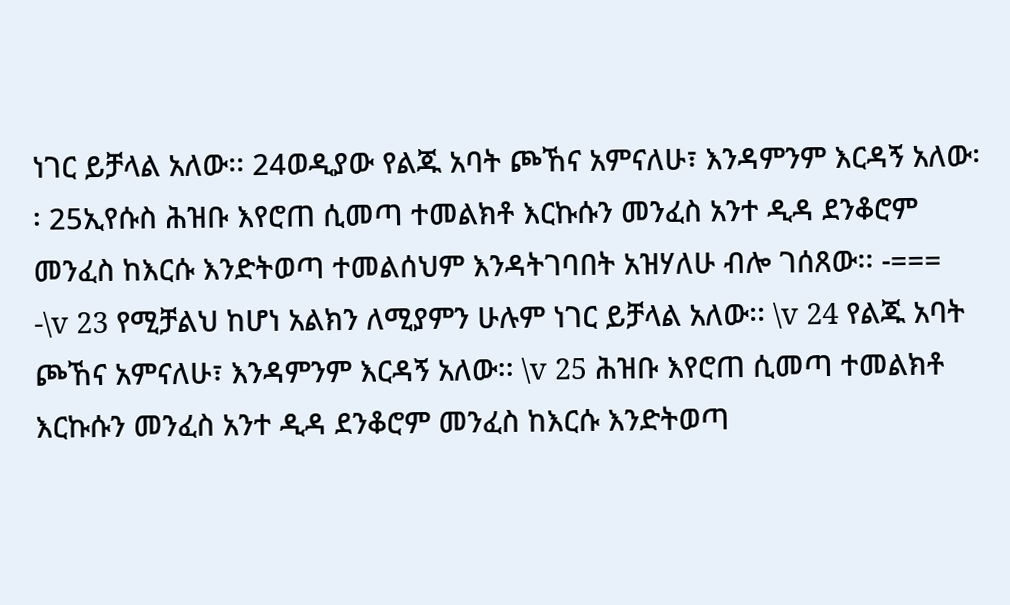ነገር ይቻላል አለው፡፡ 24ወዲያው የልጁ አባት ጮኸና አምናለሁ፣ እንዳምንም እርዳኝ አለው፡፡ 25ኢየሱስ ሕዝቡ እየሮጠ ሲመጣ ተመልክቶ እርኩሱን መንፈስ አንተ ዲዳ ደንቆሮም መንፈስ ከእርሱ እንድትወጣ ተመልሰህም እንዳትገባበት አዝሃለሁ ብሎ ገሰጸው፡፡ -=== -\v 23 የሚቻልህ ከሆነ አልክን ለሚያምን ሁሉም ነገር ይቻላል አለው፡፡ \v 24 የልጁ አባት ጮኸና አምናለሁ፣ እንዳምንም እርዳኝ አለው፡፡ \v 25 ሕዝቡ እየሮጠ ሲመጣ ተመልክቶ እርኩሱን መንፈስ አንተ ዲዳ ደንቆሮም መንፈስ ከእርሱ እንድትወጣ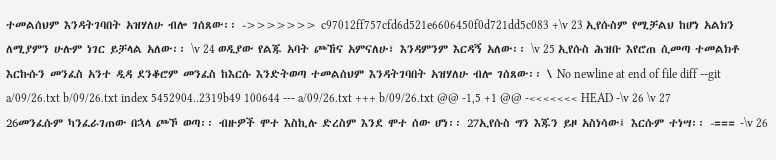ተመልሰህም እንዳትገባበት አዝሃለሁ ብሎ ገሰጸው፡፡ ->>>>>>> c97012ff757cfd6d521e6606450f0d721dd5c083 +\v 23 ኢየሱስም የሚቻልህ ከሆነ አልክን ለሚያምን ሁሉም ነገር ይቻላል አለው፡፡ \v 24 ወዲያው የልጁ አባት ጮኸና አምናለሁ፣ እንዳምንም እርዳኝ አለው፡፡ \v 25 ኢየሱስ ሕዝቡ እየሮጠ ሲመጣ ተመልክቶ እርኩሱን መንፈስ አንተ ዲዳ ደንቆሮም መንፈስ ከእርሱ እንድትወጣ ተመልሰህም እንዳትገባበት አዝሃለሁ ብሎ ገሰጸው፡፡ \ No newline at end of file diff --git a/09/26.txt b/09/26.txt index 5452904..2319b49 100644 --- a/09/26.txt +++ b/09/26.txt @@ -1,5 +1 @@ -<<<<<<< HEAD -\v 26 \v 27 26መንፈሱም ካንፈራገጠው በኋላ ጮኾ ወጣ፡፡ ብዙዎች ሞተ እስኪሉ ድረስም እንደ ሞተ ሰው ሆነ፡፡ 27ኢየሱስ ግን እጁን ይዞ አስነሳው፤ እርሱም ተነሣ፡፡ -=== -\v 26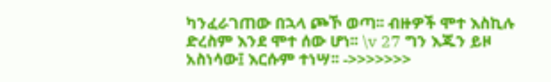ካንፈራገጠው በኋላ ጮኾ ወጣ፡፡ ብዙዎች ሞተ እስኪሉ ድረስም እንደ ሞተ ሰው ሆነ፡፡ \v 27 ግን እጁን ይዞ አስነሳው፤ እርሱም ተነሣ፡፡ ->>>>>>>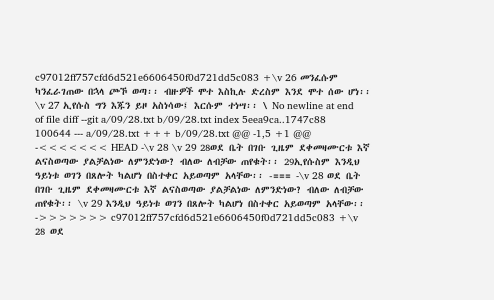c97012ff757cfd6d521e6606450f0d721dd5c083 +\v 26 መንፈሱም ካንፈራገጠው በኋላ ጮኾ ወጣ፡፡ ብዙዎች ሞተ እስኪሉ ድረስም እንደ ሞተ ሰው ሆነ፡፡ \v 27 ኢየሱስ ግን እጁን ይዞ አስነሳው፤ እርሱም ተነሣ፡፡ \ No newline at end of file diff --git a/09/28.txt b/09/28.txt index 5eea9ca..1747c88 100644 --- a/09/28.txt +++ b/09/28.txt @@ -1,5 +1 @@ -<<<<<<< HEAD -\v 28 \v 29 28ወደ ቤት በገቡ ጊዜም ደቀመዛሙርቱ እኛ ልናስወጣው ያልቻልነው ለምንድነው? ብለው ለብቻው ጠየቁት፡፡ 29ኢየሱስም እንዲህ ዓይነቱ ወገን በጸሎት ካልሆነ በስተቀር አይወጣም አላቸው፡፡ -=== -\v 28 ወደ ቤት በገቡ ጊዜም ደቀመዛሙርቱ እኛ ልናስወጣው ያልቻልነው ለምንድነው? ብለው ለብቻው ጠየቁት፡፡ \v 29 እንዲህ ዓይነቱ ወገን በጸሎት ካልሆነ በስተቀር አይወጣም አላቸው፡፡ ->>>>>>> c97012ff757cfd6d521e6606450f0d721dd5c083 +\v 28 ወደ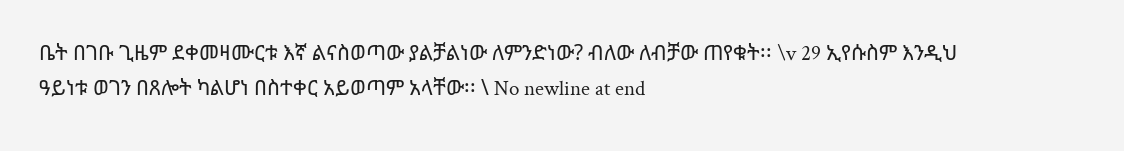ቤት በገቡ ጊዜም ደቀመዛሙርቱ እኛ ልናስወጣው ያልቻልነው ለምንድነው? ብለው ለብቻው ጠየቁት፡፡ \v 29 ኢየሱስም እንዲህ ዓይነቱ ወገን በጸሎት ካልሆነ በስተቀር አይወጣም አላቸው፡፡ \ No newline at end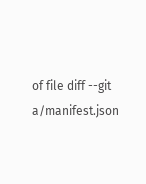of file diff --git a/manifest.json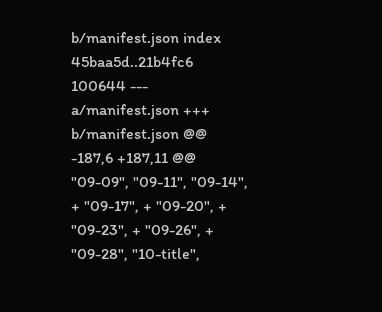b/manifest.json index 45baa5d..21b4fc6 100644 --- a/manifest.json +++ b/manifest.json @@ -187,6 +187,11 @@ "09-09", "09-11", "09-14", + "09-17", + "09-20", + "09-23", + "09-26", + "09-28", "10-title",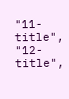"11-title", "12-title",